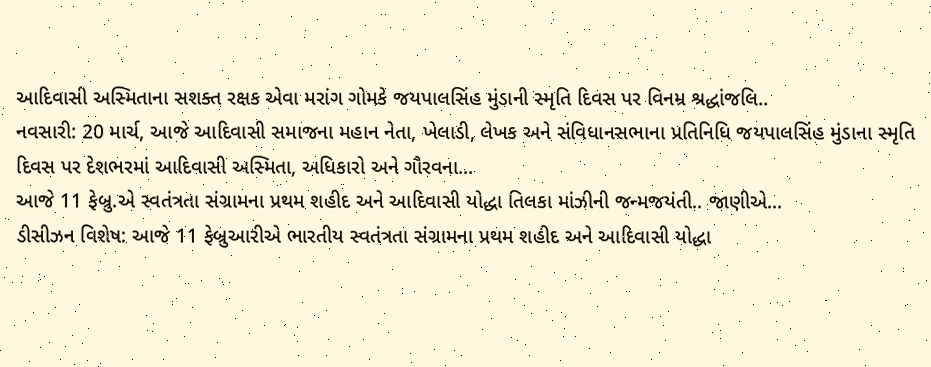આદિવાસી અસ્મિતાના સશક્ત રક્ષક એવા મરાંગ ગોમકે જયપાલસિંહ મુંડાની સ્મૃતિ દિવસ પર વિનમ્ર શ્રદ્ધાંજલિ..
નવસારી: 20 માર્ચ, આજે આદિવાસી સમાજના મહાન નેતા, ખેલાડી, લેખક અને સંવિધાનસભાના પ્રતિનિધિ જયપાલસિંહ મુંડાના સ્મૃતિ દિવસ પર દેશભરમાં આદિવાસી અસ્મિતા, અધિકારો અને ગૌરવના...
આજે 11 ફેબ્રુ.એ સ્વતંત્રતા સંગ્રામના પ્રથમ શહીદ અને આદિવાસી યોદ્ધા તિલકા માંઝીની જન્મજયંતી.. જાણીએ...
ડીસીઝન વિશેષ: આજે 11 ફેબ્રુઆરીએ ભારતીય સ્વતંત્રતા સંગ્રામના પ્રથમ શહીદ અને આદિવાસી યોદ્ધા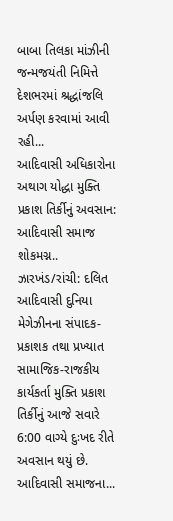બાબા તિલકા માંઝીની જન્મજયંતી નિમિત્તે દેશભરમાં શ્રદ્ધાંજલિ અર્પણ કરવામાં આવી રહી...
આદિવાસી અધિકારોના અથાગ યોદ્ધા મુક્તિ પ્રકાશ તિર્કીનું અવસાન: આદિવાસી સમાજ શોકમગ્ન..
ઝારખંડ/રાંચી: દલિત આદિવાસી દુનિયા મેગેઝીનના સંપાદક-પ્રકાશક તથા પ્રખ્યાત સામાજિક-રાજકીય કાર્યકર્તા મુક્તિ પ્રકાશ તિર્કીનું આજે સવારે 6:00 વાગ્યે દુઃખદ રીતે અવસાન થયું છે. આદિવાસી સમાજના...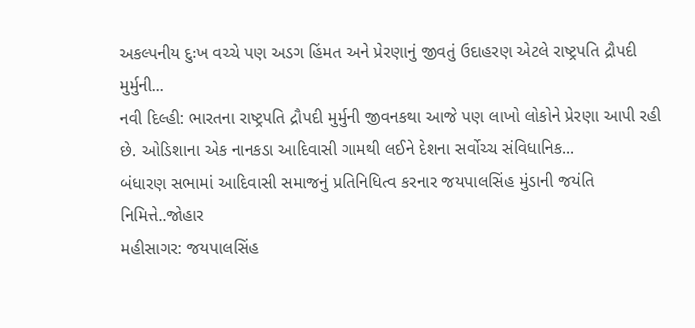અકલ્પનીય દુઃખ વચ્ચે પણ અડગ હિંમત અને પ્રેરણાનું જીવતું ઉદાહરણ એટલે રાષ્ટ્રપતિ દ્રૌપદી મુર્મુની...
નવી દિલ્હી: ભારતના રાષ્ટ્રપતિ દ્રૌપદી મુર્મુની જીવનકથા આજે પણ લાખો લોકોને પ્રેરણા આપી રહી છે. ઓડિશાના એક નાનકડા આદિવાસી ગામથી લઈને દેશના સર્વોચ્ચ સંવિધાનિક...
બંધારણ સભામાં આદિવાસી સમાજનું પ્રતિનિધિત્વ કરનાર જયપાલસિંહ મુંડાની જયંતિ નિમિત્તે..જોહાર
મહીસાગર: જયપાલસિંહ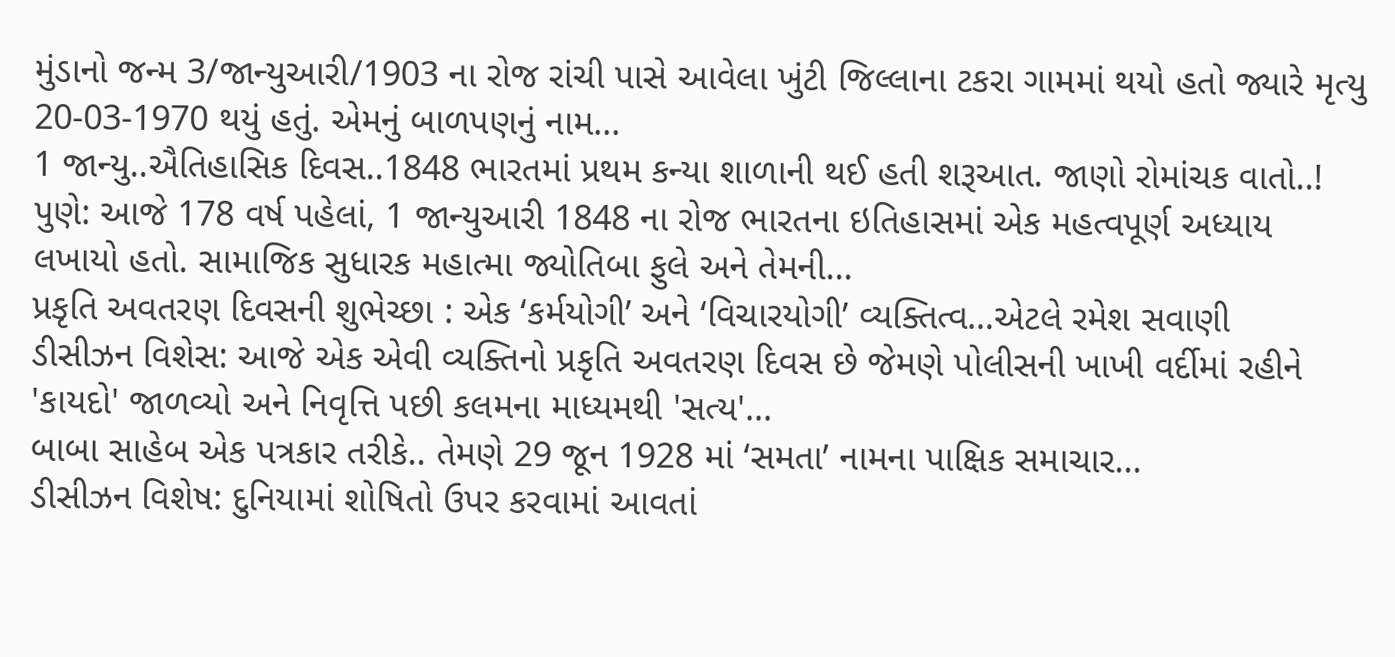મુંડાનો જન્મ 3/જાન્યુઆરી/1903 ના રોજ રાંચી પાસે આવેલા ખુંટી જિલ્લાના ટકરા ગામમાં થયો હતો જ્યારે મૃત્યુ 20-03-1970 થયું હતું. એમનું બાળપણનું નામ...
1 જાન્યુ..ઐતિહાસિક દિવસ..1848 ભારતમાં પ્રથમ કન્યા શાળાની થઈ હતી શરૂઆત. જાણો રોમાંચક વાતો..!
પુણે: આજે 178 વર્ષ પહેલાં, 1 જાન્યુઆરી 1848 ના રોજ ભારતના ઇતિહાસમાં એક મહત્વપૂર્ણ અધ્યાય લખાયો હતો. સામાજિક સુધારક મહાત્મા જ્યોતિબા ફુલે અને તેમની...
પ્રકૃતિ અવતરણ દિવસની શુભેચ્છા : એક ‘કર્મયોગી’ અને ‘વિચારયોગી’ વ્યક્તિત્વ…એટલે રમેશ સવાણી
ડીસીઝન વિશેસ: આજે એક એવી વ્યક્તિનો પ્રકૃતિ અવતરણ દિવસ છે જેમણે પોલીસની ખાખી વર્દીમાં રહીને 'કાયદો' જાળવ્યો અને નિવૃત્તિ પછી કલમના માધ્યમથી 'સત્ય'...
બાબા સાહેબ એક પત્રકાર તરીકે.. તેમણે 29 જૂન 1928 માં ‘સમતા’ નામના પાક્ષિક સમાચાર...
ડીસીઝન વિશેષ: દુનિયામાં શોષિતો ઉપર કરવામાં આવતાં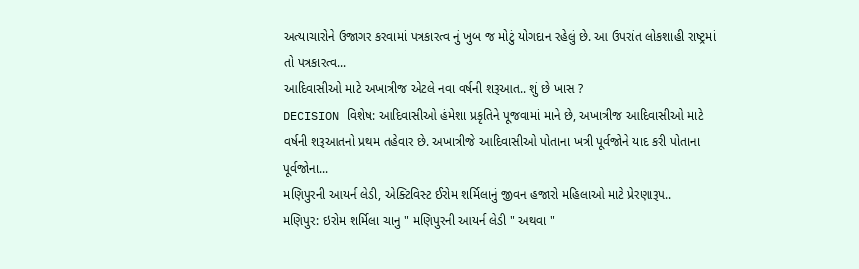અત્યાચારોને ઉજાગર કરવામાં પત્રકારત્વ નું ખુબ જ મોટું યોગદાન રહેલું છે. આ ઉપરાંત લોકશાહી રાષ્ટ્રમાં તો પત્રકારત્વ...
આદિવાસીઓ માટે અખાત્રીજ એટલે નવા વર્ષની શરૂઆત.. શું છે ખાસ ?
DECISION વિશેષ: આદિવાસીઓ હંમેશા પ્રકૃતિને પૂજવામાં માને છે, અખાત્રીજ આદિવાસીઓ માટે વર્ષની શરૂઆતનો પ્રથમ તહેવાર છે. અખાત્રીજે આદિવાસીઓ પોતાના ખત્રી પૂર્વજોને યાદ કરી પોતાના પૂર્વજોના...
મણિપુરની આયર્ન લેડી, એક્ટિવિસ્ટ ઈરોમ શર્મિલાનું જીવન હજારો મહિલાઓ માટે પ્રેરણારૂપ..
મણિપુર: ઇરોમ શર્મિલા ચાનુ " મણિપુરની આયર્ન લેડી " અથવા "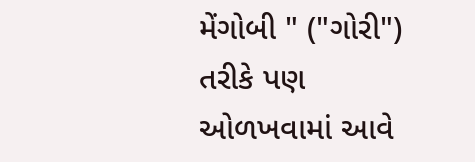મેંગોબી " ("ગોરી") તરીકે પણ ઓળખવામાં આવે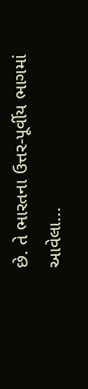છે. તે ભારતના ઉત્તર-પૂર્વીય ભાગમાં આવેલા...